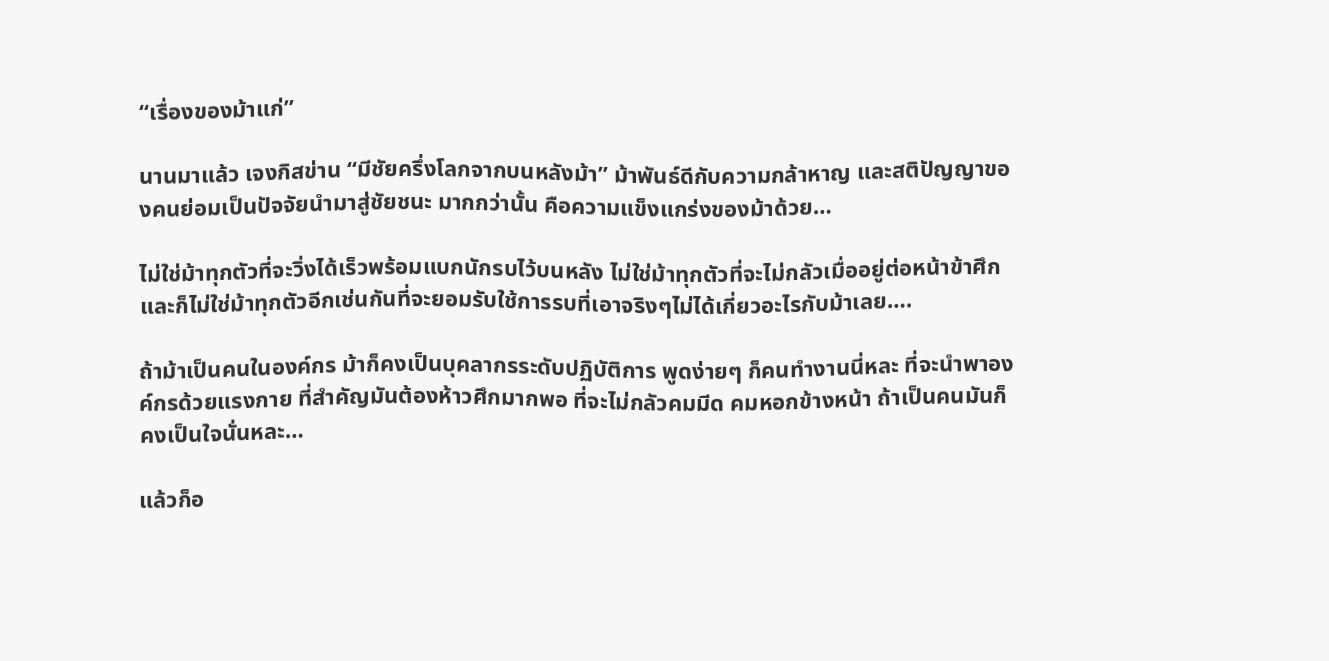“เรื่องของม้าแก่”

นานมาแล้ว เจงกิสข่าน “มีชัยครึ่งโลกจากบนหลังม้า” ม้าพันธ์ดีกับความกล้าหาญ และสติปัญญาของคนย่อมเป็นปัจจัยนำมาสู่ชัยชนะ มากกว่านั้น คือความแข็งแกร่งของม้าด้วย…

ไม่ใช่ม้าทุกตัวที่จะวิ่งได้เร็วพร้อมแบกนักรบไว้บนหลัง ไม่ใช่ม้าทุกตัวที่จะไม่กลัวเมื่ออยู่ต่อหน้าข้าศึก และก็ไม่ใช่ม้าทุกตัวอีกเช่นกันที่จะยอมรับใช้การรบที่เอาจริงๆไม่ได้เกี่ยวอะไรกับม้าเลย….

ถ้าม้าเป็นคนในองค์กร ม้าก็คงเป็นบุคลากรระดับปฏิบัติการ พูดง่ายๆ ก็คนทำงานนี่หละ ที่จะนำพาองค์กรด้วยแรงกาย ที่สำคัญมันต้องห้าวศึกมากพอ ที่จะไม่กลัวคมมีด คมหอกข้างหน้า ถ้าเป็นคนมันก็คงเป็นใจนั่นหละ…

แล้วก็อ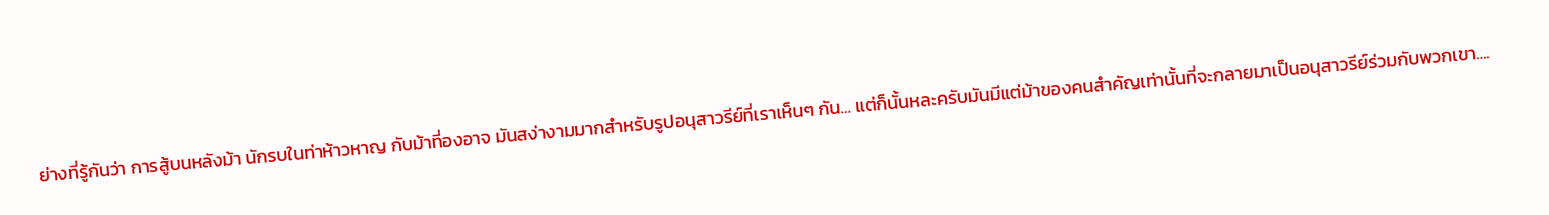ย่างที่รู้กันว่า การสู้บนหลังม้า นักรบในท่าห้าวหาญ กับม้าที่องอาจ มันสง่างามมากสำหรับรูปอนุสาวรีย์ที่เราเห็นๆ กัน… แต่ก็นั้นหละครับมันมีแต่ม้าของคนสำคัญเท่านั้นที่จะกลายมาเป็นอนุสาวรีย์ร่วมกับพวกเขา….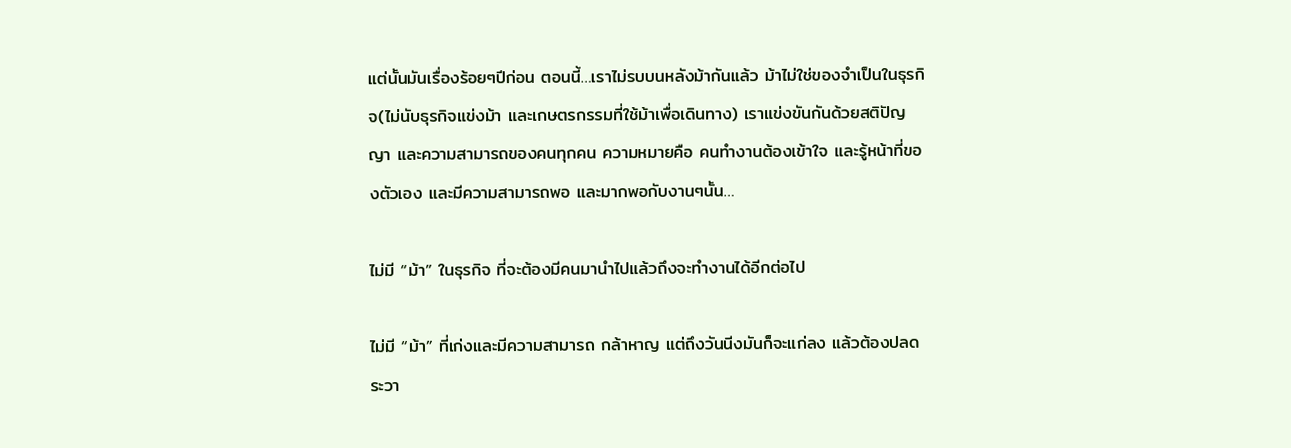แต่นั้นมันเรื่องร้อยๆปีก่อน ตอนนี้…เราไม่รบบนหลังม้ากันแล้ว ม้าไม่ใช่ของจำเป็นในธุรกิจ(ไม่นับธุรกิจแข่งม้า และเกษตรกรรมที่ใช้ม้าเพื่อเดินทาง) เราแข่งขันกันด้วยสติปัญญา และความสามารถของคนทุกคน ความหมายคือ คนทำงานต้องเข้าใจ และรู้หน้าที่ของตัวเอง และมีความสามารถพอ และมากพอกับงานๆนั้น…

ไม่มี “ม้า” ในธุรกิจ ที่จะต้องมีคนมานำไปแล้วถึงจะทำงานได้อีกต่อไป

ไม่มี “ม้า” ที่เก่งและมีความสามารถ กล้าหาญ แต่ถึงวันนีงมันก็จะแก่ลง แล้วต้องปลดระวา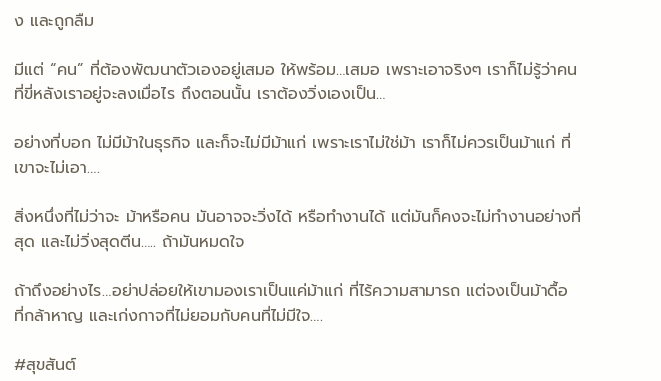ง และถูกลืม

มีแต่ “คน” ที่ต้องพัฒนาตัวเองอยู่เสมอ ให้พร้อม…เสมอ เพราะเอาจริงๆ เราก็ไม่รู้ว่าคนที่ขี่หลังเราอยู่จะลงเมื่อไร ถึงตอนนั้น เราต้องวิ่งเองเป็น…

อย่างที่บอก ไม่มีม้าในธุรกิจ และก็จะไม่มีม้าแก่ เพราะเราไม่ใช่ม้า เราก็ไม่ควรเป็นม้าแก่ ที่เขาจะไม่เอา….

สิ่งหนึ่งที่ไม่ว่าจะ ม้าหรือคน มันอาจจะวิ่งได้ หรือทำงานได้ แต่มันก็คงจะไม่ทำงานอย่างที่สุด และไม่วิ่งสุดตีน….. ถ้ามันหมดใจ

ถ้าถึงอย่างไร…อย่าปล่อยให้เขามองเราเป็นแค่ม้าแก่ ที่ไร้ความสามารถ แต่จงเป็นม้าดื้อ ที่กล้าหาญ และเก่งกาจที่ไม่ยอมกับคนที่ไม่มีใจ….

#สุขสันต์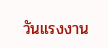วันแรงงาน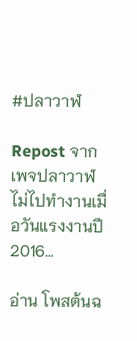#ปลาวาฬ

Repost จากเพจปลาวาฬไม่ไปทำงานเมื่อวันแรงงานปี 2016…

อ่าน โพสต้นฉ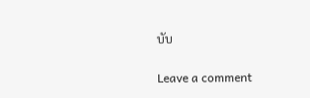บับ

Leave a comment